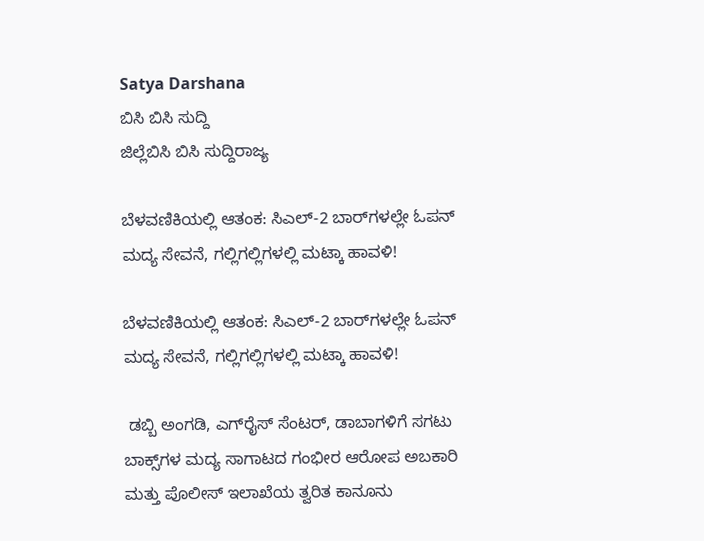Satya Darshana
ಬಿಸಿ ಬಿಸಿ ಸುದ್ದಿ
ಜಿಲ್ಲೆಬಿಸಿ ಬಿಸಿ ಸುದ್ದಿರಾಜ್ಯ

ಬೆಳವಣಿಕಿಯಲ್ಲಿ ಆತಂಕ: ಸಿಎಲ್-2 ಬಾರ್‌ಗಳಲ್ಲೇ ಓಪನ್ ಮದ್ಯ ಸೇವನೆ, ಗಲ್ಲಿಗಲ್ಲಿಗಳಲ್ಲಿ ಮಟ್ಕಾ ಹಾವಳಿ!

ಬೆಳವಣಿಕಿಯಲ್ಲಿ ಆತಂಕ: ಸಿಎಲ್-2 ಬಾರ್‌ಗಳಲ್ಲೇ ಓಪನ್ ಮದ್ಯ ಸೇವನೆ, ಗಲ್ಲಿಗಲ್ಲಿಗಳಲ್ಲಿ ಮಟ್ಕಾ ಹಾವಳಿ!

 ಡಬ್ಬಿ ಅಂಗಡಿ, ಎಗ್‌ರೈಸ್ ಸೆಂಟರ್‌, ಡಾಬಾಗಳಿಗೆ ಸಗಟು ಬಾಕ್ಸ್‌ಗಳ ಮದ್ಯ ಸಾಗಾಟದ ಗಂಭೀರ ಆರೋಪ ಅಬಕಾರಿ ಮತ್ತು ಪೊಲೀಸ್ ಇಲಾಖೆಯ ತ್ವರಿತ ಕಾನೂನು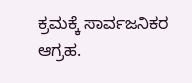ಕ್ರಮಕ್ಕೆ ಸಾರ್ವಜನಿಕರ ಆಗ್ರಹ.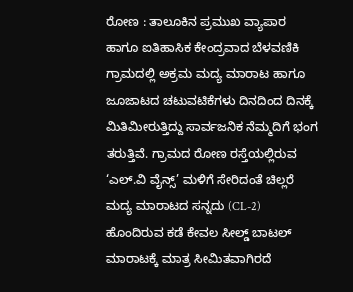ರೋಣ : ತಾಲೂಕಿನ ಪ್ರಮುಖ ವ್ಯಾಪಾರ ಹಾಗೂ ಐತಿಹಾಸಿಕ ಕೇಂದ್ರವಾದ ಬೆಳವಣಿಕಿ ಗ್ರಾಮದಲ್ಲಿ ಅಕ್ರಮ ಮದ್ಯ ಮಾರಾಟ ಹಾಗೂ ಜೂಜಾಟದ ಚಟುವಟಿಕೆಗಳು ದಿನದಿಂದ ದಿನಕ್ಕೆ ಮಿತಿಮೀರುತ್ತಿದ್ದು ಸಾರ್ವಜನಿಕ ನೆಮ್ಮದಿಗೆ ಭಂಗ ತರುತ್ತಿವೆ. ಗ್ರಾಮದ ರೋಣ ರಸ್ತೆಯಲ್ಲಿರುವ ‘ಎಲ್.ವಿ ವೈನ್ಸ್’ ಮಳಿಗೆ ಸೇರಿದಂತೆ ಚಿಲ್ಲರೆ ಮದ್ಯ ಮಾರಾಟದ ಸನ್ನದು (CL-2) ಹೊಂದಿರುವ ಕಡೆ ಕೇವಲ ಸೀಲ್ಡ್ ಬಾಟಲ್ ಮಾರಾಟಕ್ಕೆ ಮಾತ್ರ ಸೀಮಿತವಾಗಿರದೆ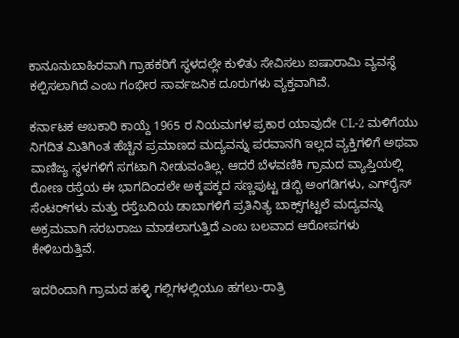ಕಾನೂನುಬಾಹಿರವಾಗಿ ಗ್ರಾಹಕರಿಗೆ ಸ್ಥಳದಲ್ಲೇ ಕುಳಿತು ಸೇವಿಸಲು ಐಷಾರಾಮಿ ವ್ಯವಸ್ಥೆ ಕಲ್ಪಿಸಲಾಗಿದೆ ಎಂಬ ಗಂಭೀರ ಸಾರ್ವಜನಿಕ ದೂರುಗಳು ವ್ಯಕ್ತವಾಗಿವೆ.

ಕರ್ನಾಟಕ ಅಬಕಾರಿ ಕಾಯ್ದೆ 1965 ರ ನಿಯಮಗಳ ಪ್ರಕಾರ ಯಾವುದೇ CL-2 ಮಳಿಗೆಯು ನಿಗದಿತ ಮಿತಿಗಿಂತ ಹೆಚ್ಚಿನ ಪ್ರಮಾಣದ ಮದ್ಯವನ್ನು ಪರವಾನಗಿ ಇಲ್ಲದ ವ್ಯಕ್ತಿಗಳಿಗೆ ಅಥವಾ ವಾಣಿಜ್ಯ ಸ್ಥಳಗಳಿಗೆ ಸಗಟಾಗಿ ನೀಡುವಂತಿಲ್ಲ. ಆದರೆ ಬೆಳವಣಿಕಿ ಗ್ರಾಮದ ವ್ಯಾಪ್ತಿಯಲ್ಲಿ ರೋಣ ರಸ್ತೆಯ ಈ ಭಾಗದಿಂದಲೇ ಅಕ್ಕಪಕ್ಕದ ಸಣ್ಣಪುಟ್ಟ ಡಬ್ಬಿ ಅಂಗಡಿಗಳು, ಎಗ್‌ರೈಸ್ ಸೆಂಟರ್‌ಗಳು ಮತ್ತು ರಸ್ತೆಬದಿಯ ಡಾಬಾಗಳಿಗೆ ಪ್ರತಿನಿತ್ಯ ಬಾಕ್ಸ್‌ಗಟ್ಟಲೆ ಮದ್ಯವನ್ನು ಅಕ್ರಮವಾಗಿ ಸರಬರಾಜು ಮಾಡಲಾಗುತ್ತಿದೆ ಎಂಬ ಬಲವಾದ ಆರೋಪಗಳು ಕೇಳಿಬರುತ್ತಿವೆ.

ಇದರಿಂದಾಗಿ ಗ್ರಾಮದ ಹಳ್ಳಿ ಗಲ್ಲಿಗಳಲ್ಲಿಯೂ ಹಗಲು-ರಾತ್ರಿ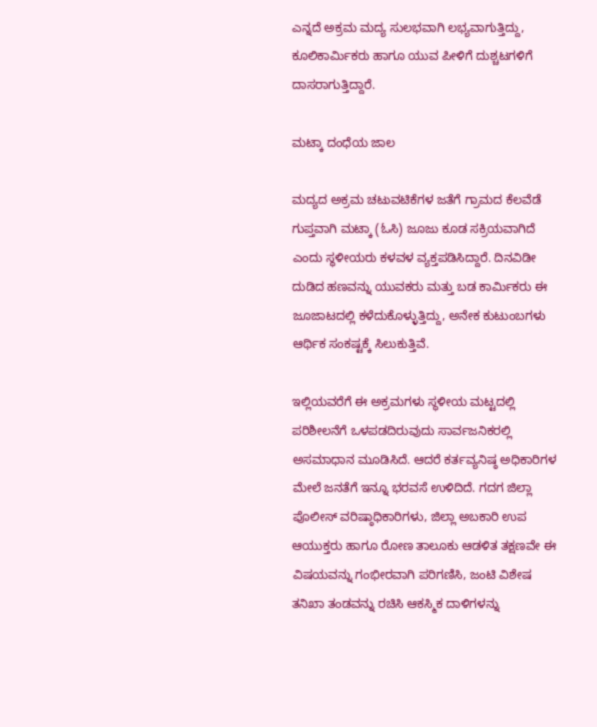ಎನ್ನದೆ ಅಕ್ರಮ ಮದ್ಯ ಸುಲಭವಾಗಿ ಲಭ್ಯವಾಗುತ್ತಿದ್ದು, ಕೂಲಿಕಾರ್ಮಿಕರು ಹಾಗೂ ಯುವ ಪೀಳಿಗೆ ದುಶ್ಚಟಗಳಿಗೆ ದಾಸರಾಗುತ್ತಿದ್ದಾರೆ.

ಮಟ್ಕಾ ದಂಧೆಯ ಜಾಲ

ಮದ್ಯದ ಅಕ್ರಮ ಚಟುವಟಿಕೆಗಳ ಜತೆಗೆ ಗ್ರಾಮದ ಕೆಲವೆಡೆ ಗುಪ್ತವಾಗಿ ಮಟ್ಕಾ (ಓಸಿ) ಜೂಜು ಕೂಡ ಸಕ್ರಿಯವಾಗಿದೆ ಎಂದು ಸ್ಥಳೀಯರು ಕಳವಳ ವ್ಯಕ್ತಪಡಿಸಿದ್ದಾರೆ. ದಿನವಿಡೀ ದುಡಿದ ಹಣವನ್ನು ಯುವಕರು ಮತ್ತು ಬಡ ಕಾರ್ಮಿಕರು ಈ ಜೂಜಾಟದಲ್ಲಿ ಕಳೆದುಕೊಳ್ಳುತ್ತಿದ್ದು, ಅನೇಕ ಕುಟುಂಬಗಳು ಆರ್ಥಿಕ ಸಂಕಷ್ಟಕ್ಕೆ ಸಿಲುಕುತ್ತಿವೆ.

ಇಲ್ಲಿಯವರೆಗೆ ಈ ಅಕ್ರಮಗಳು ಸ್ಥಳೀಯ ಮಟ್ಟದಲ್ಲಿ ಪರಿಶೀಲನೆಗೆ ಒಳಪಡದಿರುವುದು ಸಾರ್ವಜನಿಕರಲ್ಲಿ ಅಸಮಾಧಾನ ಮೂಡಿಸಿದೆ. ಆದರೆ ಕರ್ತವ್ಯನಿಷ್ಠ ಅಧಿಕಾರಿಗಳ ಮೇಲೆ ಜನತೆಗೆ ಇನ್ನೂ ಭರವಸೆ ಉಳಿದಿದೆ. ಗದಗ ಜಿಲ್ಲಾ ಪೊಲೀಸ್ ವರಿಷ್ಠಾಧಿಕಾರಿಗಳು, ಜಿಲ್ಲಾ ಅಬಕಾರಿ ಉಪ ಆಯುಕ್ತರು ಹಾಗೂ ರೋಣ ತಾಲೂಕು ಆಡಳಿತ ತಕ್ಷಣವೇ ಈ ವಿಷಯವನ್ನು ಗಂಭೀರವಾಗಿ ಪರಿಗಣಿಸಿ, ಜಂಟಿ ವಿಶೇಷ ತನಿಖಾ ತಂಡವನ್ನು ರಚಿಸಿ ಆಕಸ್ಮಿಕ ದಾಳಿಗಳನ್ನು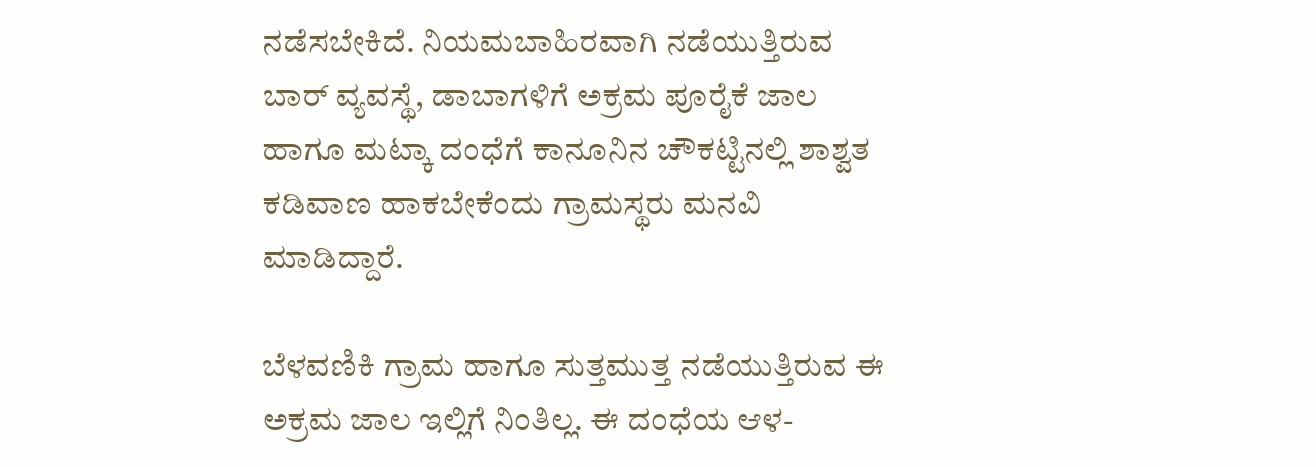ನಡೆಸಬೇಕಿದೆ. ನಿಯಮಬಾಹಿರವಾಗಿ ನಡೆಯುತ್ತಿರುವ ಬಾರ್ ವ್ಯವಸ್ಥೆ, ಡಾಬಾಗಳಿಗೆ ಅಕ್ರಮ ಪೂರೈಕೆ ಜಾಲ ಹಾಗೂ ಮಟ್ಕಾ ದಂಧೆಗೆ ಕಾನೂನಿನ ಚೌಕಟ್ಟಿನಲ್ಲಿ ಶಾಶ್ವತ ಕಡಿವಾಣ ಹಾಕಬೇಕೆಂದು ಗ್ರಾಮಸ್ಥರು ಮನವಿ ಮಾಡಿದ್ದಾರೆ.

ಬೆಳವಣಿಕಿ ಗ್ರಾಮ ಹಾಗೂ ಸುತ್ತಮುತ್ತ ನಡೆಯುತ್ತಿರುವ ಈ ಅಕ್ರಮ ಜಾಲ ಇಲ್ಲಿಗೆ ನಿಂತಿಲ್ಲ. ಈ ದಂಧೆಯ ಆಳ-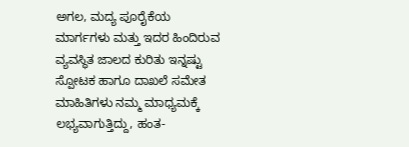ಅಗಲ, ಮದ್ಯ ಪೂರೈಕೆಯ ಮಾರ್ಗಗಳು ಮತ್ತು ಇದರ ಹಿಂದಿರುವ ವ್ಯವಸ್ಥಿತ ಜಾಲದ ಕುರಿತು ಇನ್ನಷ್ಟು ಸ್ಪೋಟಕ ಹಾಗೂ ದಾಖಲೆ ಸಮೇತ ಮಾಹಿತಿಗಳು ನಮ್ಮ ಮಾಧ್ಯಮಕ್ಕೆ ಲಭ್ಯವಾಗುತ್ತಿದ್ದು, ಹಂತ-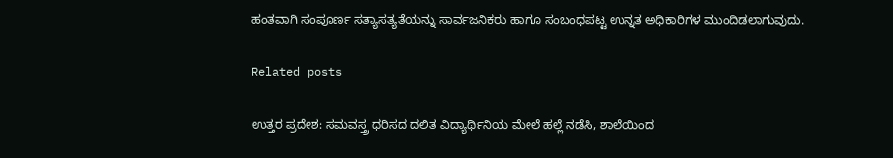ಹಂತವಾಗಿ ಸಂಪೂರ್ಣ ಸತ್ಯಾಸತ್ಯತೆಯನ್ನು ಸಾರ್ವಜನಿಕರು ಹಾಗೂ ಸಂಬಂಧಪಟ್ಟ ಉನ್ನತ ಅಧಿಕಾರಿಗಳ ಮುಂದಿಡಲಾಗುವುದು.

Related posts

ಉತ್ತರ ಪ್ರದೇಶ: ಸಮವಸ್ತ್ರ ಧರಿಸದ ದಲಿತ ವಿದ್ಯಾರ್ಥಿನಿಯ ಮೇಲೆ ಹಲ್ಲೆ ನಡೆಸಿ, ಶಾಲೆಯಿಂದ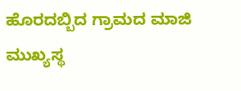ಹೊರದಬ್ಬಿದ ಗ್ರಾಮದ ಮಾಜಿ ಮುಖ್ಯಸ್ಥ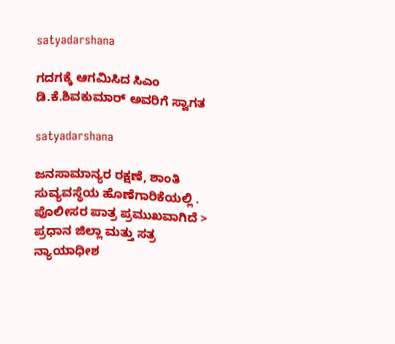satyadarshana

ಗದಗಕ್ಕೆ ಆಗಮಿಸಿದ ಸಿಎಂ ಡಿ.ಕೆ.ಶಿವಕುಮಾರ್ ಅವರಿಗೆ ಸ್ವಾಗತ

satyadarshana

ಜನಸಾಮಾನ್ಯರ ರಕ್ಷಣೆ, ಶಾಂತಿ ಸುವ್ಯವಸ್ಥೆಯ ಹೊಣೆಗಾರಿಕೆಯಲ್ಲಿ . ಪೊಲೀಸರ ಪಾತ್ರ ಪ್ರಮುಖವಾಗಿದೆ > ಪ್ರಧಾನ ಜಿಲ್ಲಾ ಮತ್ತು ಸತ್ರ ನ್ಯಾಯಾಧೀಶ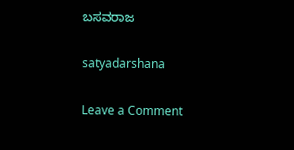ಬಸವರಾಜ

satyadarshana

Leave a Comment